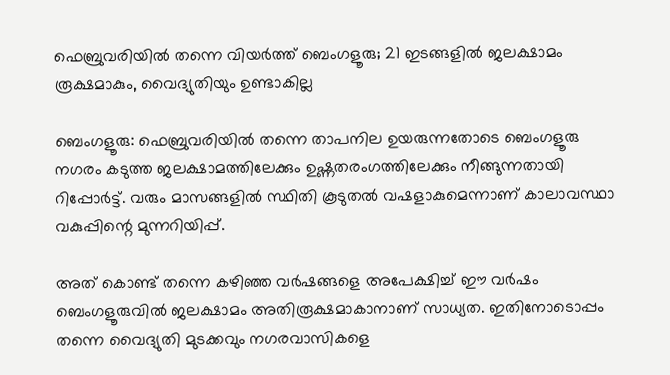ഫെബ്രുവരിയിൽ തന്നെ വിയർത്ത് ബെംഗളൂരു; 21 ഇടങ്ങളില്‍ ജലക്ഷാമം രൂക്ഷമാകും, വൈദ്യുതിയും ഉണ്ടാകില്ല

ബെംഗളൂരു: ഫെബ്രുവരിയിൽ തന്നെ താപനില ഉയരുന്നതോടെ ബെംഗളൂരു നഗരം കടുത്ത ജലക്ഷാമത്തിലേക്കും ഉഷ്ണതരംഗത്തിലേക്കും നീങ്ങുന്നതായി റിപ്പോർട്ട്. വരും മാസങ്ങളിൽ സ്ഥിതി കൂടുതൽ വഷളാകുമെന്നാണ് കാലാവസ്ഥാ വകുപ്പിന്റെ മുന്നറിയിപ്പ്.

അത് കൊണ്ട് തന്നെ കഴിഞ്ഞ വർഷങ്ങളെ അപേക്ഷിച്ച് ഈ വർഷം ബെംഗളൂരുവിൽ ജലക്ഷാമം അതിരൂക്ഷമാകാനാണ് സാധ്യത. ഇതിനോടൊപ്പം തന്നെ വൈദ്യുതി മുടക്കവും നഗരവാസികളെ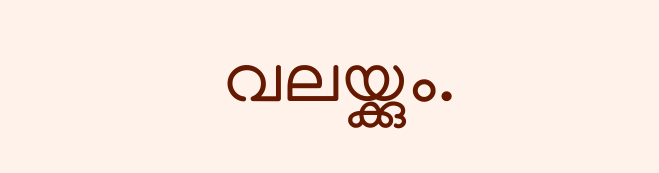വലയ്ക്കും.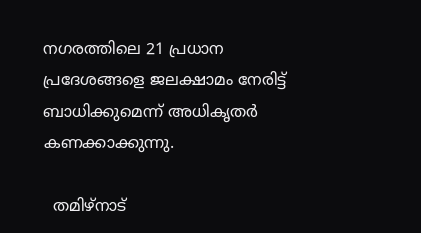നഗരത്തിലെ 21 പ്രധാന പ്രദേശങ്ങളെ ജലക്ഷാമം നേരിട്ട് ബാധിക്കുമെന്ന് അധികൃതർ കണക്കാക്കുന്നു.

  തമിഴ്‌നാട്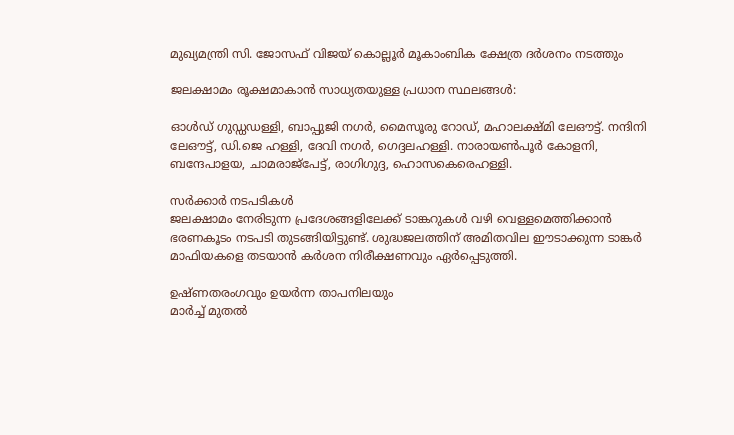മുഖ്യമന്ത്രി സി. ജോസഫ് വിജയ് കൊല്ലൂർ മൂകാംബിക ക്ഷേത്ര ദർശനം നടത്തും

ജലക്ഷാമം രൂക്ഷമാകാൻ സാധ്യതയുള്ള പ്രധാന സ്ഥലങ്ങൾ:

ഓൾഡ് ഗുഡ്ഡഡള്ളി, ബാപ്പുജി നഗർ, മൈസൂരു റോഡ്, മഹാലക്ഷ്മി ലേഔട്ട്. നന്ദിനി ലേഔട്ട്, ഡി.ജെ ഹള്ളി, ദേവി നഗർ, ഗെദ്ദലഹള്ളി. നാരായൺപൂർ കോളനി, ബന്ദേപാളയ, ചാമരാജ്‌പേട്ട്, രാഗിഗുദ്ദ, ഹൊസകെരെഹള്ളി.

സർക്കാർ നടപടികൾ
ജലക്ഷാമം നേരിടുന്ന പ്രദേശങ്ങളിലേക്ക് ടാങ്കറുകൾ വഴി വെള്ളമെത്തിക്കാൻ ഭരണകൂടം നടപടി തുടങ്ങിയിട്ടുണ്ട്. ശുദ്ധജലത്തിന് അമിതവില ഈടാക്കുന്ന ടാങ്കർ മാഫിയകളെ തടയാൻ കർശന നിരീക്ഷണവും ഏർപ്പെടുത്തി.

ഉഷ്ണതരംഗവും ഉയർന്ന താപനിലയും
മാർച്ച് മുതൽ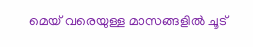മെയ് വരെയുള്ള മാസങ്ങളിൽ ചൂട്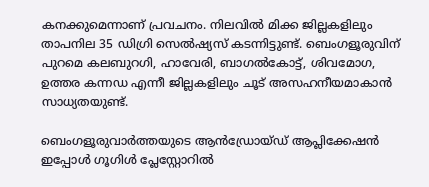കനക്കുമെന്നാണ് പ്രവചനം. നിലവിൽ മിക്ക ജില്ലകളിലും താപനില 35 ഡിഗ്രി സെൽഷ്യസ് കടന്നിട്ടുണ്ട്. ബെംഗളൂരുവിന് പുറമെ കലബുറഗി, ഹാവേരി, ബാഗൽകോട്ട്, ശിവമോഗ, ഉത്തര കന്നഡ എന്നീ ജില്ലകളിലും ചൂട് അസഹനീയമാകാൻ സാധ്യതയുണ്ട്.

ബെംഗളൂരുവാർത്തയുടെ ആൻഡ്രോയ്ഡ് ആപ്ലിക്കേഷൻ ഇപ്പോൾ ഗൂഗിൾ പ്ലേസ്റ്റോറിൽ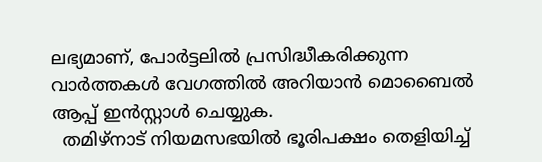ലഭ്യമാണ്, പോർട്ടലിൽ പ്രസിദ്ധീകരിക്കുന്ന വാർത്തകൾ വേഗത്തിൽ അറിയാൻ മൊബൈൽ ആപ്പ് ഇൻസ്റ്റാൾ ചെയ്യുക.
  തമിഴ്നാട് നിയമസഭയിൽ ഭൂരിപക്ഷം തെളിയിച്ച്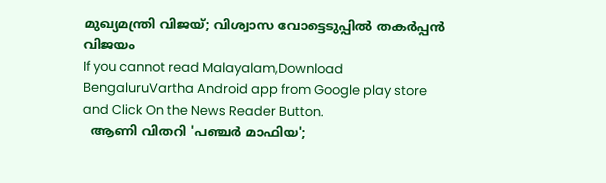മുഖ്യമന്ത്രി വിജയ്; വിശ്വാസ വോട്ടെടുപ്പിൽ തകർപ്പൻ വിജയം
If you cannot read Malayalam,Download BengaluruVartha Android app from Google play store and Click On the News Reader Button.
  ആണി വിതറി 'പഞ്ചർ മാഫിയ';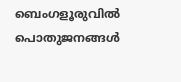ബെംഗളൂരുവിൽ പൊതുജനങ്ങൾ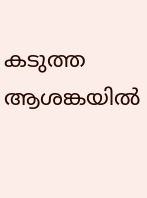കടുത്ത ആശങ്കയിൽ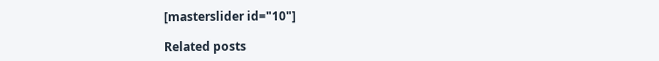[masterslider id="10"]

Related posts